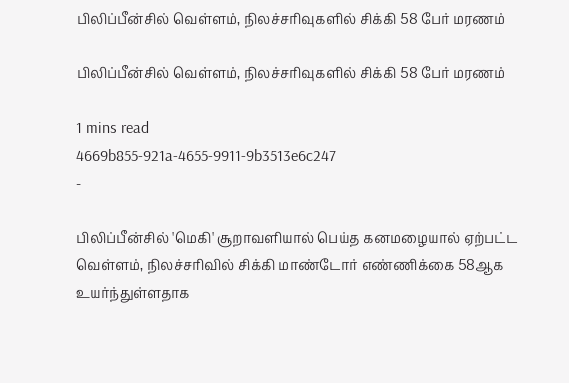பிலிப்பீன்சில் வெள்ளம், நிலச்சரிவுகளில் சிக்கி 58 பேர் மரணம்

பிலிப்பீன்சில் வெள்ளம், நிலச்சரிவுகளில் சிக்கி 58 பேர் மரணம்

1 mins read
4669b855-921a-4655-9911-9b3513e6c247
-

பிலிப்பீன்சில் 'மெகி' சூறாவளியால் பெய்த கனமழையால் ஏற்பட்ட வெள்ளம், நிலச்சரிவில் சிக்கி மாண்டோர் எண்ணிக்கை 58ஆக உயர்ந்துள்ளதாக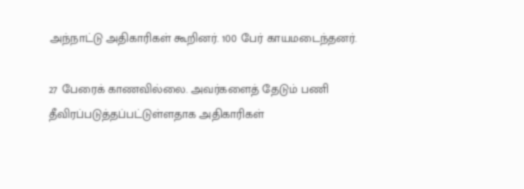அந்நாட்டு அதிகாரிகள் கூறினர். 100 பேர் காயமடைந்தனர்.

27 பேரைக் காணவில்லை. அவர்களைத் தேடும் பணி தீவிரப்படுத்தப்பட்டுள்ளதாக அதிகாரிகள்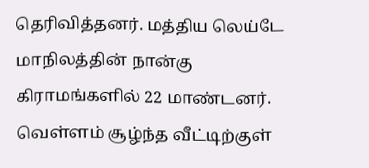தெரிவித்தனர். மத்திய லெய்டே மாநிலத்தின் நான்கு கிராமங்களில் 22 மாண்டனர். வெள்ளம் சூழ்ந்த வீட்டிற்குள்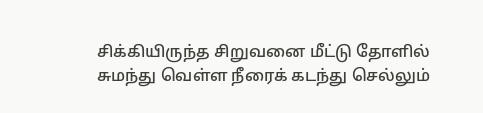சிக்கியிருந்த சிறுவனை மீட்டு தோளில் சுமந்து வெள்ள நீரைக் கடந்து செல்லும்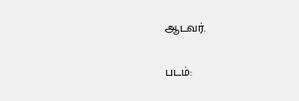ஆடவர்.

படம்: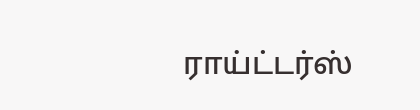ராய்ட்டர்ஸ்